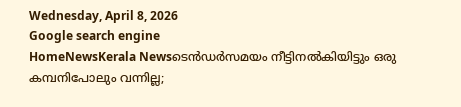Wednesday, April 8, 2026
Google search engine
HomeNewsKerala Newsടെന്‍ഡര്‍സമയം നീട്ടിനല്‍കിയിട്ടും ഒരു കമ്പനിപോലും വന്നില്ല;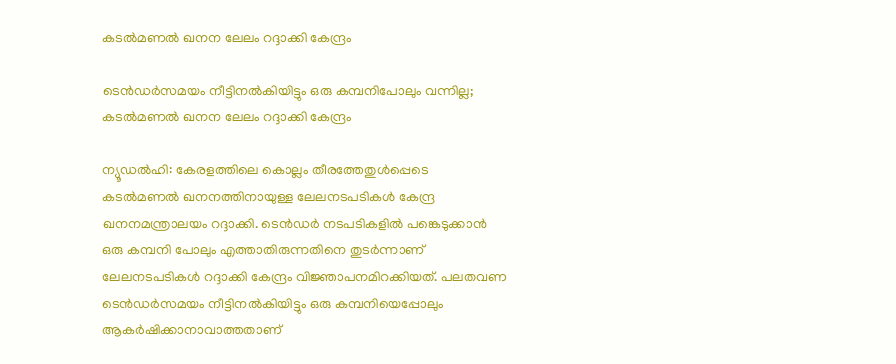കടല്‍മണല്‍ ഖനന ലേലം റദ്ദാക്കി കേന്ദ്രം

ടെന്‍ഡര്‍സമയം നീട്ടിനല്‍കിയിട്ടും ഒരു കമ്പനിപോലും വന്നില്ല; കടല്‍മണല്‍ ഖനന ലേലം റദ്ദാക്കി കേന്ദ്രം

ന്യൂഡല്‍ഹി: കേരളത്തിലെ കൊല്ലം തീരത്തേതുള്‍പ്പെടെ കടല്‍മണല്‍ ഖനനത്തിനായുള്ള ലേലനടപടികള്‍ കേന്ദ്ര ഖനനമന്ത്രാലയം റദ്ദാക്കി. ടെന്‍ഡര്‍ നടപടികളില്‍ പങ്കെടുക്കാന്‍ ഒരു കമ്പനി പോലും എത്താതിരുന്നതിനെ തുടര്‍ന്നാണ് ലേലനടപടികള്‍ റദ്ദാക്കി കേന്ദ്രം വിജ്ഞാപനമിറക്കിയത്. പലതവണ ടെന്‍ഡര്‍സമയം നീട്ടിനല്‍കിയിട്ടും ഒരു കമ്പനിയെപ്പോലും ആകര്‍ഷിക്കാനാവാത്തതാണ്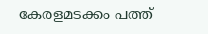കേരളമടക്കം പത്ത്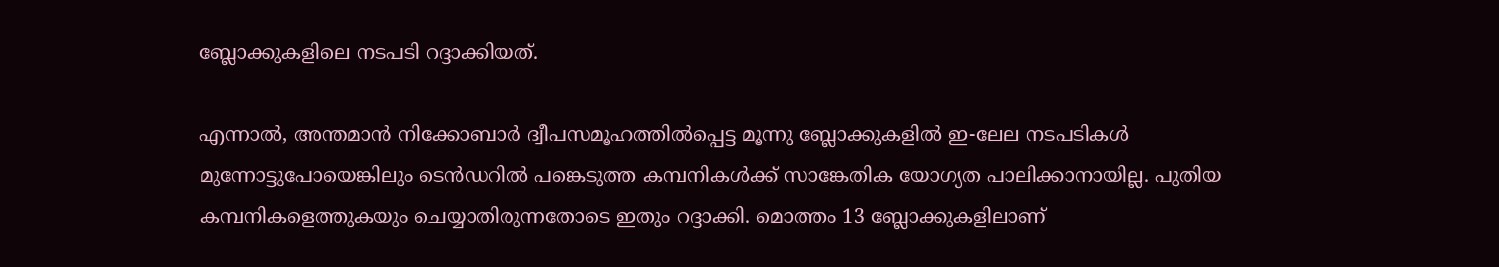ബ്ലോക്കുകളിലെ നടപടി റദ്ദാക്കിയത്.

എന്നാല്‍, അന്തമാന്‍ നിക്കോബാര്‍ ദ്വീപസമൂഹത്തില്‍പ്പെട്ട മൂന്നു ബ്ലോക്കുകളില്‍ ഇ-ലേല നടപടികള്‍ മുന്നോട്ടുപോയെങ്കിലും ടെന്‍ഡറില്‍ പങ്കെടുത്ത കമ്പനികള്‍ക്ക് സാങ്കേതിക യോഗ്യത പാലിക്കാനായില്ല. പുതിയ കമ്പനികളെത്തുകയും ചെയ്യാതിരുന്നതോടെ ഇതും റദ്ദാക്കി. മൊത്തം 13 ബ്ലോക്കുകളിലാണ്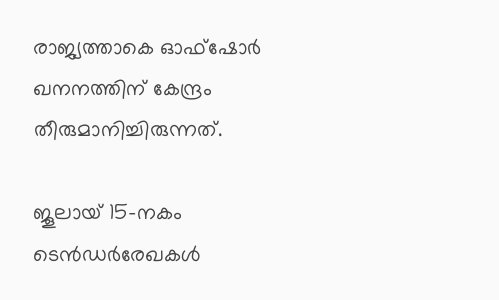രാജ്യത്താകെ ഓഫ്ഷോര്‍ ഖനനത്തിന് കേന്ദ്രം തീരുമാനിച്ചിരുന്നത്.

ജൂലായ് 15-നകം ടെന്‍ഡര്‍രേഖകള്‍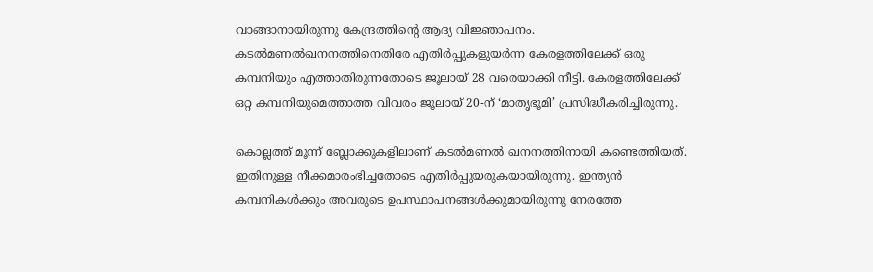വാങ്ങാനായിരുന്നു കേന്ദ്രത്തിന്റെ ആദ്യ വിജ്ഞാപനം. കടല്‍മണല്‍ഖനനത്തിനെതിരേ എതിര്‍പ്പുകളുയര്‍ന്ന കേരളത്തിലേക്ക് ഒരു കമ്പനിയും എത്താതിരുന്നതോടെ ജൂലായ് 28 വരെയാക്കി നീട്ടി. കേരളത്തിലേക്ക് ഒറ്റ കമ്പനിയുമെത്താത്ത വിവരം ജൂലായ് 20-ന് ‘മാതൃഭൂമി’ പ്രസിദ്ധീകരിച്ചിരുന്നു.

കൊല്ലത്ത് മൂന്ന് ബ്ലോക്കുകളിലാണ് കടല്‍മണല്‍ ഖനനത്തിനായി കണ്ടെത്തിയത്. ഇതിനുള്ള നീക്കമാരംഭിച്ചതോടെ എതിര്‍പ്പുയരുകയായിരുന്നു. ഇന്ത്യന്‍ കമ്പനികള്‍ക്കും അവരുടെ ഉപസ്ഥാപനങ്ങള്‍ക്കുമായിരുന്നു നേരത്തേ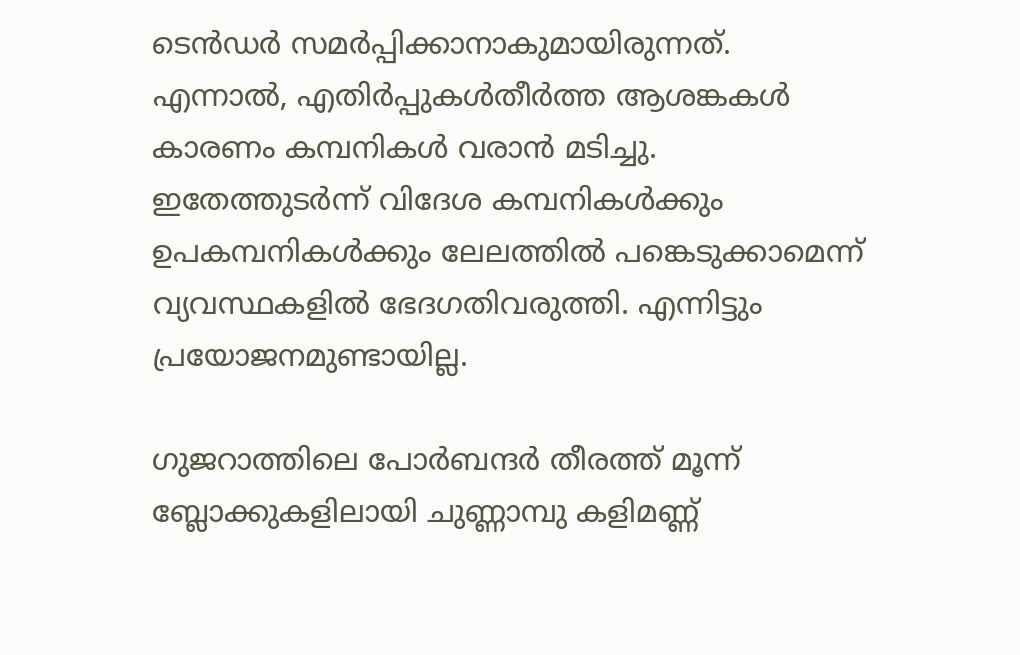ടെന്‍ഡര്‍ സമര്‍പ്പിക്കാനാകുമായിരുന്നത്. എന്നാല്‍, എതിര്‍പ്പുകള്‍തീര്‍ത്ത ആശങ്കകള്‍ കാരണം കമ്പനികള്‍ വരാന്‍ മടിച്ചു. ഇതേത്തുടര്‍ന്ന് വിദേശ കമ്പനികള്‍ക്കും ഉപകമ്പനികള്‍ക്കും ലേലത്തില്‍ പങ്കെടുക്കാമെന്ന് വ്യവസ്ഥകളില്‍ ഭേദഗതിവരുത്തി. എന്നിട്ടും പ്രയോജനമുണ്ടായില്ല.

ഗുജറാത്തിലെ പോര്‍ബന്ദര്‍ തീരത്ത് മൂന്ന് ബ്ലോക്കുകളിലായി ചുണ്ണാമ്പു കളിമണ്ണ്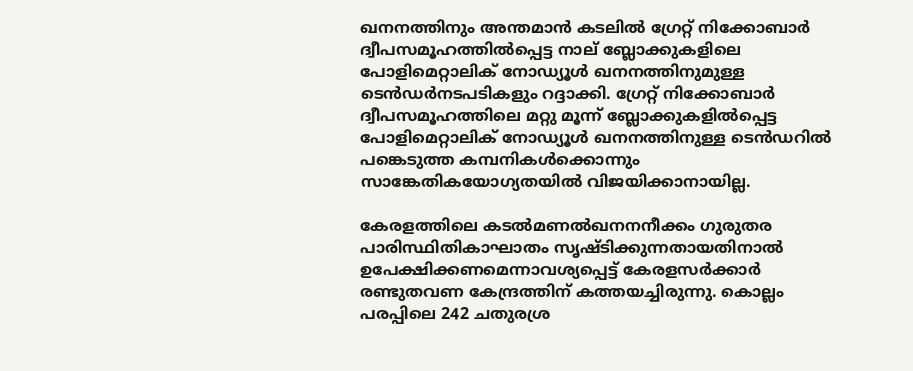ഖനനത്തിനും അന്തമാന്‍ കടലില്‍ ഗ്രേറ്റ് നിക്കോബാര്‍ ദ്വീപസമൂഹത്തില്‍പ്പെട്ട നാല് ബ്ലോക്കുകളിലെ പോളിമെറ്റാലിക് നോഡ്യൂള്‍ ഖനനത്തിനുമുള്ള ടെന്‍ഡര്‍നടപടികളും റദ്ദാക്കി. ഗ്രേറ്റ് നിക്കോബാര്‍ ദ്വീപസമൂഹത്തിലെ മറ്റു മൂന്ന് ബ്ലോക്കുകളില്‍പ്പെട്ട പോളിമെറ്റാലിക് നോഡ്യൂള്‍ ഖനനത്തിനുള്ള ടെന്‍ഡറില്‍ പങ്കെടുത്ത കമ്പനികള്‍ക്കൊന്നും സാങ്കേതികയോഗ്യതയില്‍ വിജയിക്കാനായില്ല.

കേരളത്തിലെ കടല്‍മണല്‍ഖനനനീക്കം ഗുരുതര പാരിസ്ഥിതികാഘാതം സൃഷ്ടിക്കുന്നതായതിനാല്‍ ഉപേക്ഷിക്കണമെന്നാവശ്യപ്പെട്ട് കേരളസര്‍ക്കാര്‍ രണ്ടുതവണ കേന്ദ്രത്തിന് കത്തയച്ചിരുന്നു. കൊല്ലം പരപ്പിലെ 242 ചതുരശ്ര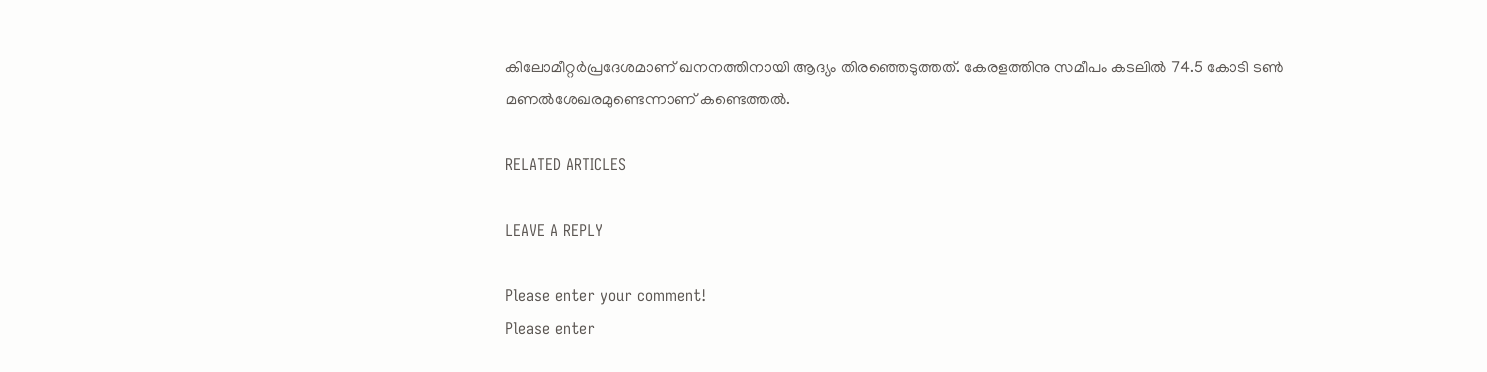കിലോമീറ്റര്‍പ്രദേശമാണ് ഖനനത്തിനായി ആദ്യം തിരഞ്ഞെടുത്തത്. കേരളത്തിനു സമീപം കടലില്‍ 74.5 കോടി ടണ്‍ മണല്‍ശേഖരമുണ്ടെന്നാണ് കണ്ടെത്തല്‍.

RELATED ARTICLES

LEAVE A REPLY

Please enter your comment!
Please enter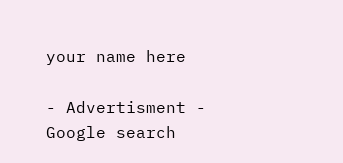your name here

- Advertisment -
Google search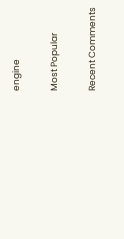engine

Most Popular

Recent Comments